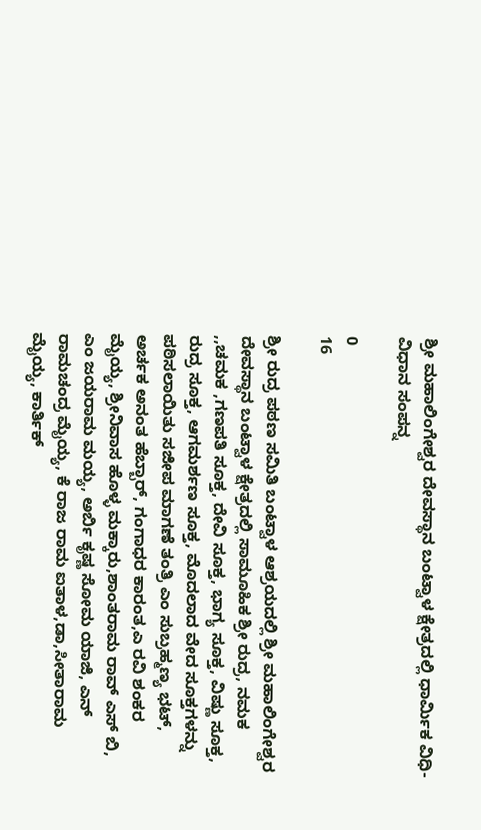ಶ್ರೀ ಮಹಾಲಿಂಗೇಶ್ವರ ದೇವಸ್ಥಾನ ಬಂಟ್ವಾಳ ಕ್ಷೇತ್ರದಲ್ಲಿ ಧಾರ್ಮಿಕ ವಿಧಿ-ವಿಧಾನ ಸಂಪನ್ನ

0
16

ಶ್ರೀ ರುದ್ರ ಪಠಣ ಸಮಿತಿ ಬಂಟ್ವಾಳ ಆಶ್ರಯದಲ್ಲಿ ಶ್ರೀ ಮಹಾಲಿಂಗೇಶ್ವರ ದೇವಸ್ಥಾನ ಬಂಟ್ವಾಳ ಕ್ಷೇತ್ರದಲ್ಲಿ ಸಾಮೂಹಿಕ ಶ್ರೀ ರುದ್ರ, ನಮಕ ,,ಚಮಕ ,ಗಣಪತಿ ಸೂಕ್ತ, ದೇವಿ ಸೂಕ್ತ, ಭಾಗ್ಯ ಸೂಕ್ತ, ವಿಷ್ಣು ಸೂಕ್ತ, ರುದ್ರ ಸೂಕ್ತ, ಆಗಮರ್ಶಣ ಸೂಕ್ತ, ಮೊದಲಾದ ವೇದ ಸೂಕ್ತಗಳನ್ನು ಪಠಿಸಲಾಯಿತು ಸಜೀಪ ಮಾಗಣೆ ತಂತ್ರಿ ಎಂ ಸುಬ್ರಹ್ಮಣ್ಯ ಭಟ್, ಅರ್ಚಕ ಅನಂತ ಹೆಬ್ಬಾರ್, ಗಂಗಾಧರ ಕಾರಂತ,ಎ ರವಿ ಶಂಕರ ಮೈಯ್ಯ, ಶ್ರೀನಿವಾಸ ಹೊಳ್ಳ ಮಕ್ಕಾರು,ಶಾಂತರಾಮ ರಾವ್ ಎಸ್ ಬಿ, ಎಂ ಜಯರಾಮ ಮಯ್ಯ, ಅರ್ಬಿ ಕೃಷ್ಣ ಸೋಮ ಯಾಜಿ, ಎನ್ ರಾಮಚಂದ್ರ ಮೈಯ್ಯ, ಕೆ ರಾಜ ರಾಮ ಐತಾಳ,ಡಾ,ಸೀತಾರಾಮ ಮೈಯ್ಯ, ಕಾರ್ತಿಕ್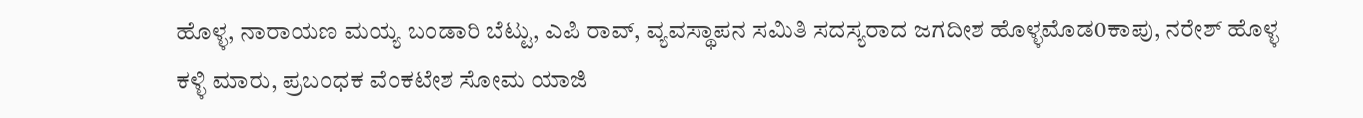ಹೊಳ್ಳ, ನಾರಾಯಣ ಮಯ್ಯ ಬಂಡಾರಿ ಬೆಟ್ಟು, ಎಪಿ ರಾವ್, ವ್ಯವಸ್ಥಾಪನ ಸಮಿತಿ ಸದಸ್ಯರಾದ ಜಗದೀಶ ಹೊಳ್ಳಮೊಡ0ಕಾಪು, ನರೇಶ್ ಹೊಳ್ಳ ಕಳ್ಳಿ ಮಾರು, ಪ್ರಬಂಧಕ ವೆಂಕಟೇಶ ಸೋಮ ಯಾಜಿ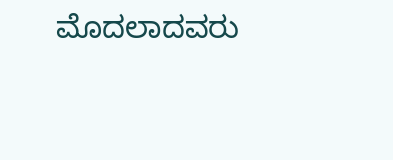ಮೊದಲಾದವರು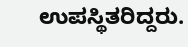ಉಪಸ್ಥಿತರಿದ್ದರು.